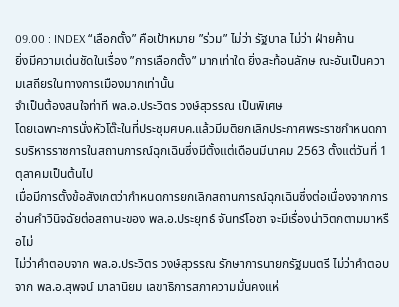09.00 : INDEX “เลือกตั้ง” คือเป้าหมาย ”ร่วม” ไม่ว่า รัฐบาล ไม่ว่า ฝ่ายค้าน
ยิ่งมีความเด่นชัดในเรื่อง ”การเลือกตั้ง” มากเท่าใด ยิ่งสะท้อนลักษ ณะอันเป็นความเสถียรในทางการเมืองมากเท่านั้น
จำเป็นต้องสนใจท่าที พล.อ.ประวิตร วงษ์สุวรรณ เป็นพิเศษ
โดยเฉพาะการนั่งหัวโต๊ะในที่ประชุมศบค.แล้วมีมติยกเลิกประกาศพระราชกำหนดการบริหารราชการในสถานการณ์ฉุกเฉินซึ่งมีตั้งแต่เดือนมีนาคม 2563 ตั้งแต่วันที่ 1 ตุลาคมเป็นต้นไป
เมื่อมีการตั้งข้อสังเกตว่ากำหนดการยกเลิกสถานการณ์ฉุกเฉินซึ่งต่อเนื่องจากการอ่านคำวินิจฉัยต่อสถานะของ พล.อ.ประยุทธ์ จันทร์โอชา จะมีเรื่องน่าวิตกตามมาหรือไม่
ไม่ว่าคำตอบจาก พล.อ.ประวิตร วงษ์สุวรรณ รักษาการนายกรัฐมนตรี ไม่ว่าคำตอบจาก พล.อ.สุพจน์ มาลานิยม เลขาธิการสภาความมั่นคงแห่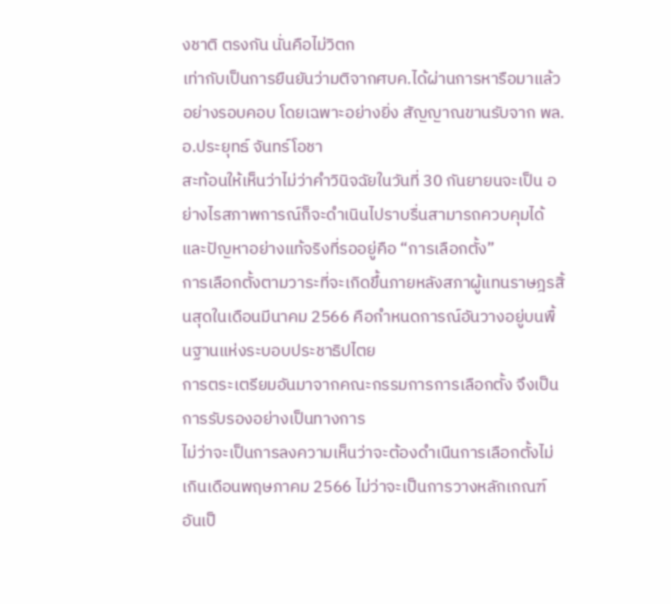งชาติ ตรงกัน นั่นคือไม่วิตก
เท่ากับเป็นการยืนยันว่ามติจากศบค.ได้ผ่านการหารือมาแล้วอย่างรอบคอบ โดยเฉพาะอย่างยิ่ง สัญญาณขานรับจาก พล.อ.ประยุทธ์ จันทร์โอชา
สะท้อนให้เห็นว่าไม่ว่าคำวินิจฉัยในวันที่ 30 กันยายนจะเป็น อย่างไรสภาพการณ์ก็จะดำเนินไปราบรื่นสามารถควบคุมได้
และปัญหาอย่างแท้จริงที่รออยู่คือ “การเลือกตั้ง”
การเลือกตั้งตามวาระที่จะเกิดขึ้นภายหลังสภาผู้แทนราษฎรสิ้นสุดในเดือนมีนาคม 2566 คือกำหนดการณ์อันวางอยู่บนพื้นฐานแห่งระบอบประชาธิปไตย
การตระเตรียมอันมาจากคณะกรรมการการเลือกตั้ง จึงเป็นการรับรองอย่างเป็นทางการ
ไม่ว่าจะเป็นการลงความเห็นว่าจะต้องดำเนืนการเลือกตั้งไม่เกินเดือนพฤษภาคม 2566 ไม่ว่าจะเป็นการวางหลักเกณฑ์อันเป็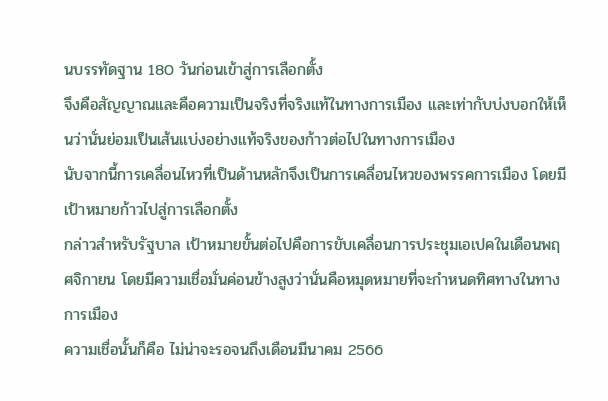นบรรทัดฐาน 180 วันก่อนเข้าสู่การเลือกตั้ง
จึงคือสัญญาณและคือความเป็นจริงที่จริงแท้ในทางการเมือง และเท่ากับบ่งบอกให้เห็นว่านั่นย่อมเป็นเส้นแบ่งอย่างแท้จริงของก้าวต่อไปในทางการเมือง
นับจากนี้การเคลื่อนไหวที่เป็นด้านหลักจึงเป็นการเคลื่อนไหวของพรรคการเมือง โดยมีเป้าหมายก้าวไปสู่การเลือกตั้ง
กล่าวสำหรับรัฐบาล เป้าหมายขั้นต่อไปคือการขับเคลื่อนการประชุมเอเปคในเดือนพฤศจิกายน โดยมีความเชื่อมั่นค่อนข้างสูงว่านั่นคือหมุดหมายที่จะกำหนดทิศทางในทางการเมือง
ความเชื่อนั้นก็คือ ไม่น่าจะรอจนถึงเดือนมีนาคม 2566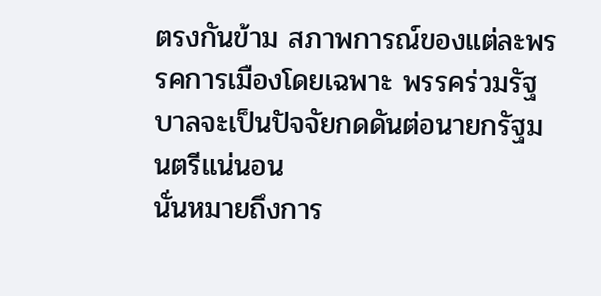ตรงกันข้าม สภาพการณ์ของแต่ละพรรคการเมืองโดยเฉพาะ พรรคร่วมรัฐบาลจะเป็นปัจจัยกดดันต่อนายกรัฐมนตรีแน่นอน
นั่นหมายถึงการ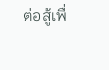ต่อสู้เพื่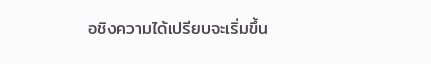อชิงความได้เปรียบจะเริ่มขึ้น